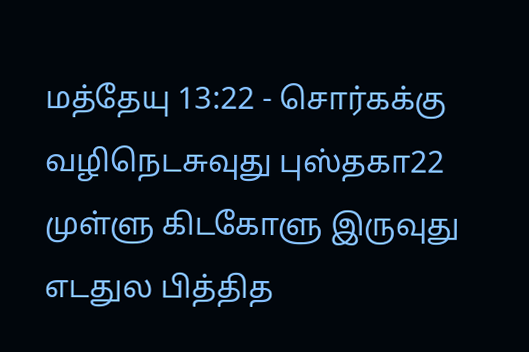மத்தேயு 13:22 - சொர்கக்கு வழிநெடசுவுது புஸ்தகா22 முள்ளு கிடகோளு இருவுது எடதுல பித்தித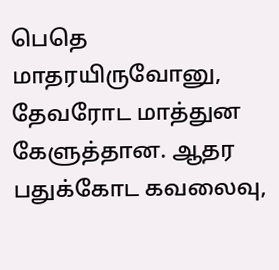பெதெ மாதரயிருவோனு, தேவரோட மாத்துன கேளுத்தான. ஆதர பதுக்கோட கவலைவு,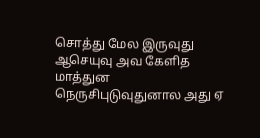சொத்து மேல இருவுது ஆசெயுவு அவ கேளித மாத்துன நெருசிபுடுவுதுனால அது ஏ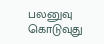பலனுவு கொடுவுது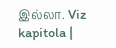இல்லா. Viz kapitola |